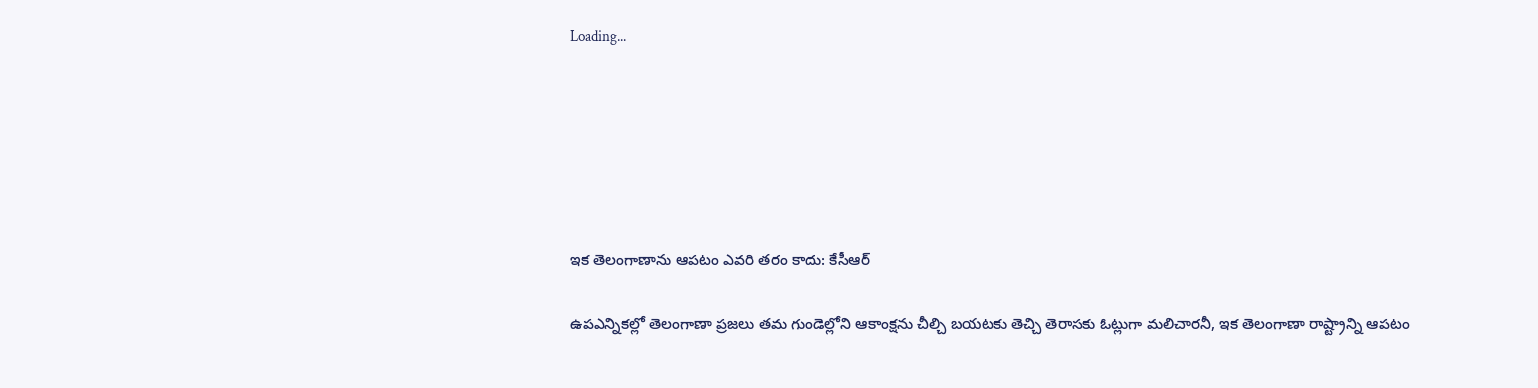Loading...






ఇక తెలంగాణాను ఆపటం ఎవరి తరం కాదు: కేసీఆర్

ఉపఎన్నికల్లో తెలంగాణా ప్రజలు తమ గుండెల్లోని ఆకాంక్షను చీల్చి బయటకు తెచ్చి తెరాసకు ఓట్లుగా మలిచారనీ, ఇక తెలంగాణా రాష్ట్రాన్ని ఆపటం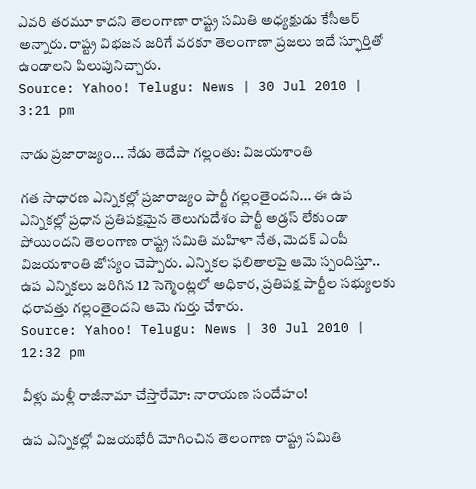ఎవరి తరమూ కాదని తెలంగాణా రాష్ట్ర సమితి అధ్యక్షుడు కేసీఆర్ అన్నారు. రాష్ట్ర విభజన జరిగే వరకూ తెలంగాణా ప్రజలు ఇదే స్ఫూర్తితో ఉండాలని పిలుపునిచ్చారు.
Source: Yahoo! Telugu: News | 30 Jul 2010 | 3:21 pm

నాడు ప్రజారాజ్యం... నేడు తెదేపా గల్లంతు: విజయశాంతి

గత సాధారణ ఎన్నికల్లో ప్రజారాజ్యం పార్టీ గల్లంతైందని... ఈ ఉప ఎన్నికల్లో ప్రధాన ప్రతిపక్షమైన తెలుగుదేశం పార్టీ అడ్రస్ లేకుండా పోయిందని తెలంగాణ రాష్ట్ర సమితి మహిళా నేత, మెదక్ ఎంపీ విజయశాంతి జోస్యం చెప్పారు. ఎన్నికల ఫలితాలపై ఆమె స్పందిస్తూ.. ఉప ఎన్నికలు జరిగిన 12 సెగ్మెంట్లలో అధికార, ప్రతిపక్ష పార్టీల సభ్యులకు ధరావత్తు గల్లంతైందని ఆమె గుర్తు చేశారు.
Source: Yahoo! Telugu: News | 30 Jul 2010 | 12:32 pm

వీళ్లు మళ్లీ రాజీనామా చేస్తారేమో: నారాయణ సందేహం!

ఉప ఎన్నికల్లో విజయభేరీ మోగించిన తెలంగాణ రాష్ట్ర సమితి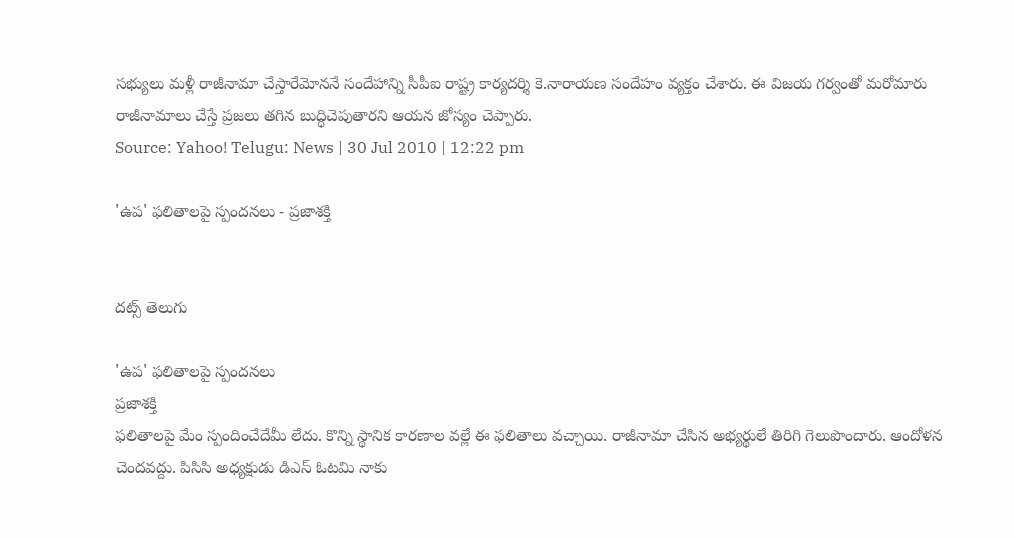సభ్యులు మళ్లీ రాజీనామా చేస్తారేమోననే సందేహాన్ని సీపీఐ రాష్ట్ర కార్యదర్శి కె.నారాయణ సందేహం వ్యక్తం చేశారు. ఈ విజయ గర్వంతో మరోమారు రాజీనామాలు చేస్తే ప్రజలు తగిన బుద్ధిచెపుతారని ఆయన జోస్యం చెప్పారు.
Source: Yahoo! Telugu: News | 30 Jul 2010 | 12:22 pm

'ఉప' ఫలితాలపై స్పందనలు - ప్రజాశక్తి


దట్స్ తెలుగు

'ఉప' ఫలితాలపై స్పందనలు
ప్రజాశక్తి
ఫలితాలపై మేం స్పందించేదేమీ లేదు. కొన్ని స్థానిక కారణాల వల్లే ఈ ఫలితాలు వచ్చాయి. రాజీనామా చేసిన అభ్యర్థులే తిరిగి గెలుపొందారు. ఆందోళన చెందవద్దు. పిసిసి అధ్యక్షుడు డిఎస్ ఓటమి నాకు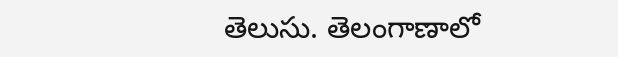తెలుసు. తెలంగాణాలో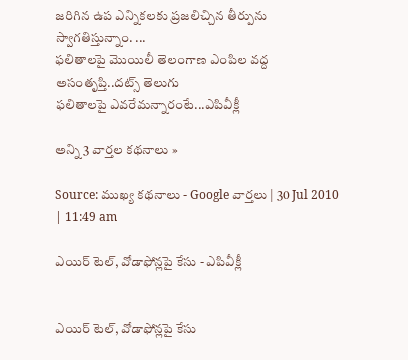జరిగిన ఉప ఎన్నికలకు ప్రజలిచ్చిన తీర్పును స్వాగతిస్తున్నాం. ...
ఫలితాలపై మొయిలీ తెలంగాణ ఎంపిల వద్ద అసంతృప్తి..దట్స్ తెలుగు
ఫలితాలపై ఎవరేమన్నారంటే...ఎపివీక్లీ

అన్ని 3 వార్తల కథనాలు »

Source: ముఖ్య కథనాలు - Google వార్తలు | 30 Jul 2010 | 11:49 am

ఎయిర్ టెల్, వోడాఫోన్లపై కేసు - ఎపివీక్లీ


ఎయిర్ టెల్, వోడాఫోన్లపై కేసు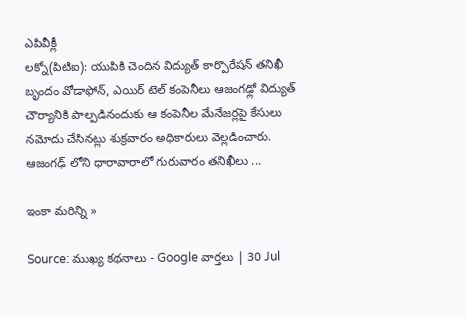ఎపివీక్లీ
లక్నో(పిటిఐ): యుపికి చెందిన విద్యుత్ కార్పొరేషన్ తనిఖీ బృందం వోడాఫోన్, ఎయిర్ టెల్ కంపెనీలు ఆజంగఢ్లో విద్యుత్ చౌర్యానికి పాల్పడినందుకు ఆ కంపెనీల మేనేజర్లపై కేసులు నమోదు చేసినట్లు శుక్రవారం అధికారులు వెల్లడించారు. ఆజంగఢ్ లోని ధారావారాలో గురువారం తనిఖీలు ...

ఇంకా మరిన్ని »

Source: ముఖ్య కథనాలు - Google వార్తలు | 30 Jul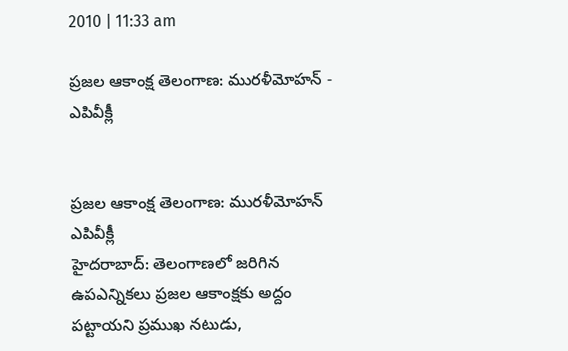2010 | 11:33 am

ప్రజల ఆకాంక్ష తెలంగాణ: మురళీమోహన్ - ఎపివీక్లీ


ప్రజల ఆకాంక్ష తెలంగాణ: మురళీమోహన్
ఎపివీక్లీ
హైదరాబాద్: తెలంగాణలో జరిగిన ఉపఎన్నికలు ప్రజల ఆకాంక్షకు అద్దం పట్టాయని ప్రముఖ నటుడు,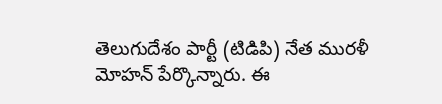తెలుగుదేశం పార్టీ (టిడిపి) నేత మురళీ మోహన్ పేర్కొన్నారు. ఈ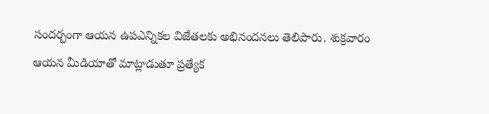సందర్భంగా ఆయన ఉపఎన్నికల విజేతలకు అభినందనలు తెలిపారు. శుక్రవారం ఆయన మీడియాతో మాట్లాడుతూ ప్రత్యేక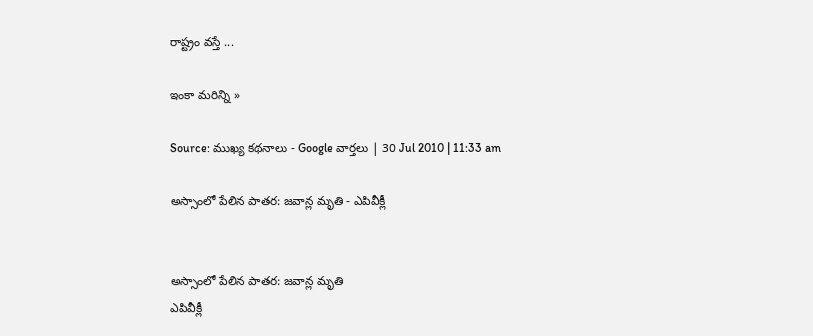రాష్ట్రం వస్తే ...

ఇంకా మరిన్ని »

Source: ముఖ్య కథనాలు - Google వార్తలు | 30 Jul 2010 | 11:33 am

అస్సాంలో పేలిన పాతర: జవాన్ల మృతి - ఎపివీక్లీ


అస్సాంలో పేలిన పాతర: జవాన్ల మృతి
ఎపివీక్లీ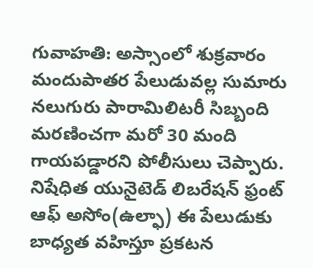గువాహతి: అస్సాంలో శుక్రవారం మందుపాతర పేలుడువల్ల సుమారు నలుగురు పారామిలిటరీ సిబ్బంది మరణించగా మరో 30 మంది గాయపడ్డారని పోలీసులు చెప్పారు. నిషేధిత యునైటెడ్ లిబరేషన్ ఫ్రంట్ ఆఫ్ అసోం(ఉల్ఫా) ఈ పేలుడుకు బాధ్యత వహిస్తూ ప్రకటన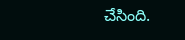చేసింది.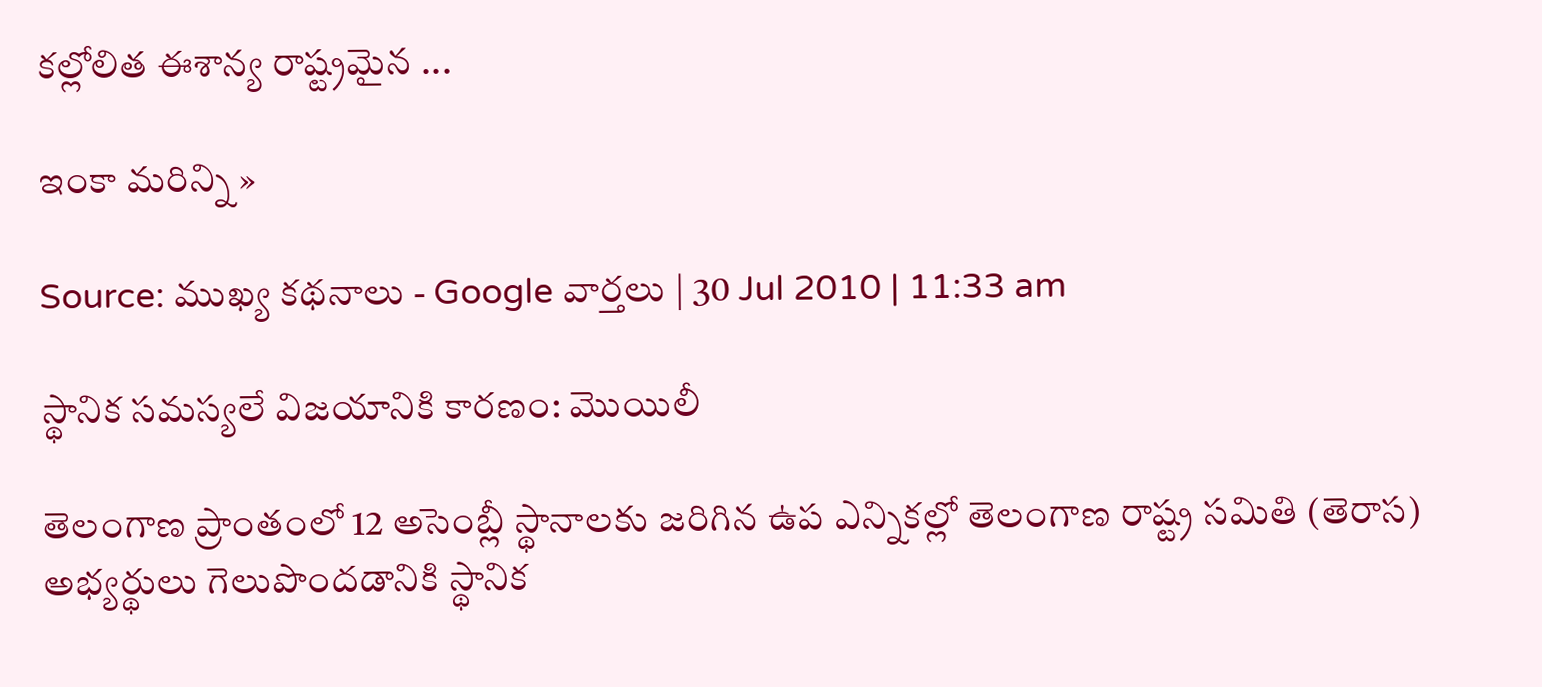కల్లోలిత ఈశాన్య రాష్ట్రమైన ...

ఇంకా మరిన్ని »

Source: ముఖ్య కథనాలు - Google వార్తలు | 30 Jul 2010 | 11:33 am

స్థానిక సమస్యలే విజయానికి కారణం: మొయిలీ

తెలంగాణ ప్రాంతంలో 12 అసెంబ్లీ స్థానాలకు జరిగిన ఉప ఎన్నికల్లో తెలంగాణ రాష్ట్ర సమితి (తెరాస) అభ్యర్థులు గెలుపొందడానికి స్థానిక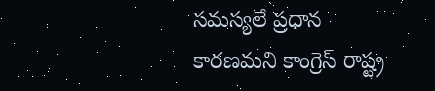సమస్యలే ప్రధాన కారణమని కాంగ్రెస్ రాష్ట్ర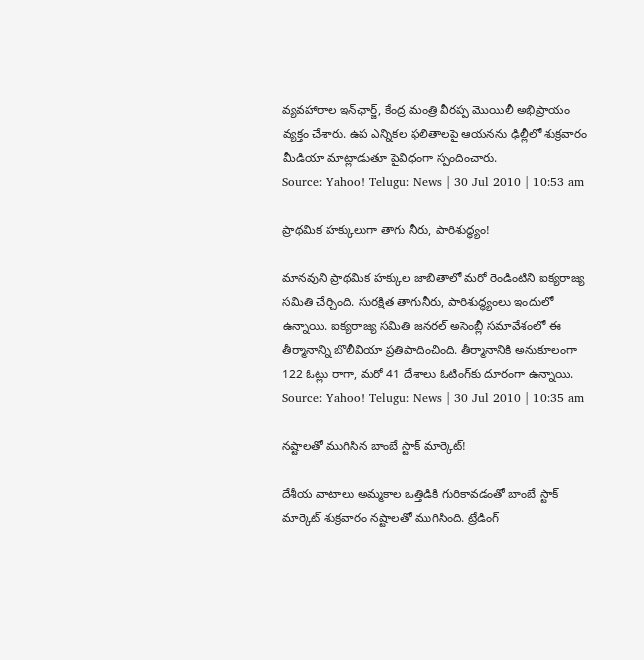వ్యవహారాల ఇన్‌ఛార్జ్, కేంద్ర మంత్రి వీరప్ప మొయిలీ అభిప్రాయం వ్యక్తం చేశారు. ఉప ఎన్నికల ఫలితాలపై ఆయనను ఢిల్లీలో శుక్రవారం మీడియా మాట్లాడుతూ పైవిధంగా స్పందించారు.
Source: Yahoo! Telugu: News | 30 Jul 2010 | 10:53 am

ప్రాథమిక హక్కులుగా తాగు నీరు, పారిశుద్ధ్యం!

మానవుని ప్రాథమిక హక్కుల జాబితాలో మరో రెండింటిని ఐక్యరాజ్య సమితి చేర్చింది. సురక్షిత తాగునీరు, పారిశుద్ధ్యంలు ఇందులో ఉన్నాయి. ఐక్యరాజ్య సమితి జనరల్‌ అసెంబ్లీ సమావేశంలో ఈ తీర్మానాన్ని బొలీవియా ప్రతిపాదించింది. తీర్మానానికి అనుకూలంగా 122 ఓట్లు రాగా, మరో 41 దేశాలు ఓటింగ్‌కు దూరంగా ఉన్నాయి.
Source: Yahoo! Telugu: News | 30 Jul 2010 | 10:35 am

నష్టాలతో ముగిసిన బాంబే స్టాక్ మార్కెట్!

దేశీయ వాటాలు అమ్మకాల ఒత్తిడికి గురికావడంతో బాంబే స్టాక్ మార్కెట్ శుక్రవారం నష్టాలతో ముగిసింది. ట్రేడింగ్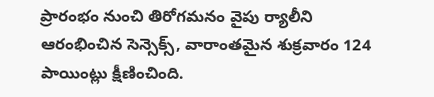ప్రారంభం నుంచి తిరోగమనం వైపు ర్యాలీని ఆరంభించిన సెన్సెక్స్, వారాంతమైన శుక్రవారం 124 పాయింట్లు క్షీణించింది.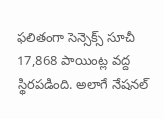ఫలితంగా సెన్సెక్స్ సూచీ 17,868 పాయింట్ల వద్ద స్థిరపడింది. అలాగే నేషనల్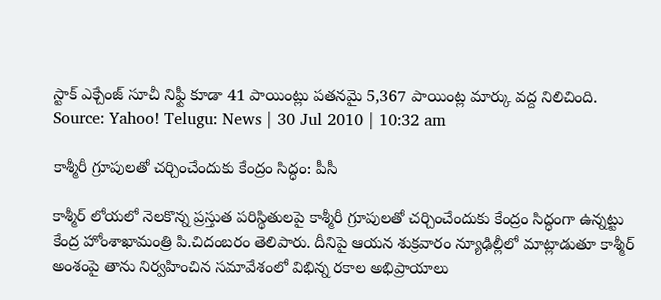స్టాక్ ఎక్చేంజ్ సూచీ నిఫ్టీ కూడా 41 పాయింట్లు పతనమై 5,367 పాయింట్ల మార్కు వద్ద నిలిచింది.
Source: Yahoo! Telugu: News | 30 Jul 2010 | 10:32 am

కాశ్మీరీ గ్రూపులతో చర్చించేందుకు కేంద్రం సిద్ధం: పీసీ

కాశ్మీర్ లోయలో నెలకొన్న ప్రస్తుత పరిస్థితులపై కాశ్మీరీ గ్రూపులతో చర్చించేందుకు కేంద్రం సిద్ధంగా ఉన్నట్టు కేంద్ర హోంశాఖామంత్రి పి.చిదంబరం తెలిపారు. దీనిపై ఆయన శుక్రవారం న్యూఢిల్లీలో మాట్లాడుతూ కాశ్మీర్ అంశంపై తాను నిర్వహించిన సమావేశంలో విభిన్న రకాల అభిప్రాయాలు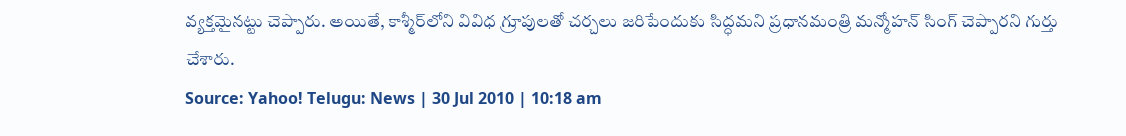వ్యక్తమైనట్టు చెప్పారు. అయితే, కాశ్మీర్‌లోని వివిధ గ్రూపులతో చర్చలు జరిపేందుకు సిద్ధమని ప్రధానమంత్రి మన్మోహన్ సింగ్ చెప్పారని గుర్తు చేశారు.
Source: Yahoo! Telugu: News | 30 Jul 2010 | 10:18 am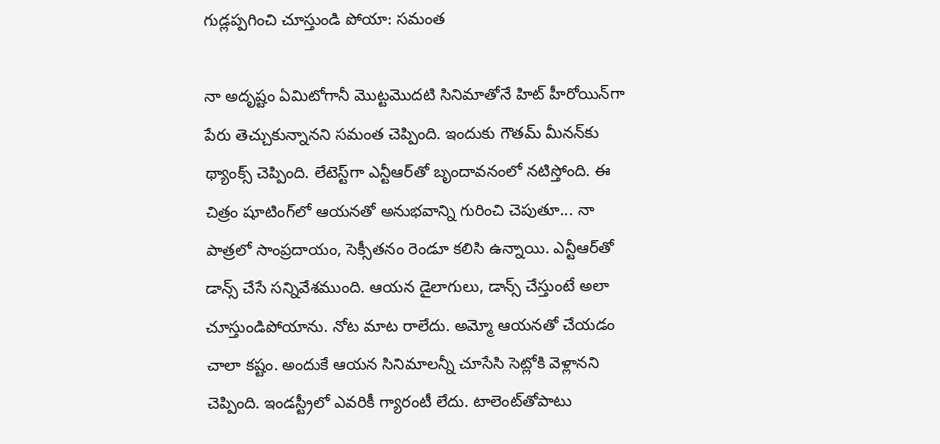గుడ్లప్పగించి చూస్తుండి పోయా: సమంత

నా అదృష్టం ఏమిటోగానీ మొట్టమొదటి సినిమాతోనే హిట్ హీరోయిన్‌గా పేరు తెచ్చుకున్నానని సమంత చెప్పింది. ఇందుకు గౌతమ్ మీనన్‌కు థ్యాంక్స్ చెప్పింది. లేటెస్ట్‌గా ఎన్టీఆర్‌తో బృందావనంలో నటిస్తోంది. ఈ చిత్రం షూటింగ్‌లో ఆయనతో అనుభవాన్ని గురించి చెపుతూ... నా పాత్రలో సాంప్రదాయం, సెక్సీతనం రెండూ కలిసి ఉన్నాయి. ఎన్టీఆర్‌తో డాన్స్ చేసే సన్నివేశముంది. ఆయన డైలాగులు, డాన్స్ చేస్తుంటే అలా చూస్తుండిపోయాను. నోట మాట రాలేదు. అమ్మో ఆయనతో చేయడం చాలా కష్టం. అందుకే ఆయన సినిమాలన్నీ చూసేసి సెట్లోకి వెళ్లానని చెప్పింది. ఇండస్ట్రీలో ఎవరికీ గ్యారంటీ లేదు. టాలెంట్‌తోపాటు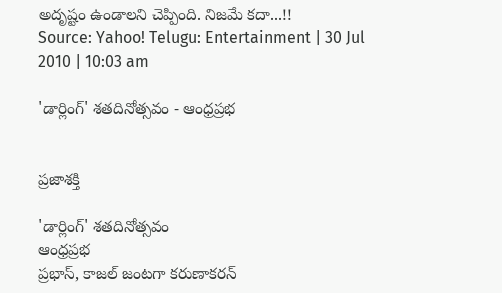అదృష్టం ఉండాలని చెప్పింది. నిజమే కదా...!!
Source: Yahoo! Telugu: Entertainment | 30 Jul 2010 | 10:03 am

'డార్లింగ్' శతదినోత్సవం - ఆంధ్రప్రభ


ప్రజాశక్తి

'డార్లింగ్' శతదినోత్సవం
ఆంధ్రప్రభ
ప్రభాస్, కాజల్ జంటగా కరుణాకరన్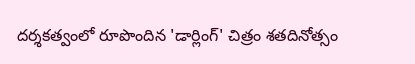దర్శకత్వంలో రూపొందిన 'డార్లింగ్' చిత్రం శతదినోత్సం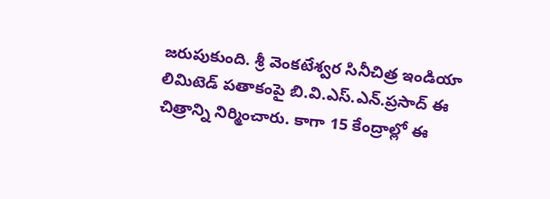జరుపుకుంది. శ్రీ వెంకటేశ్వర సినీచిత్ర ఇండియా లిమిటెడ్ పతాకంపై బి.వి.ఎస్.ఎన్.ప్రసాద్ ఈ చిత్రాన్ని నిర్మించారు. కాగా 15 కేంద్రాల్లో ఈ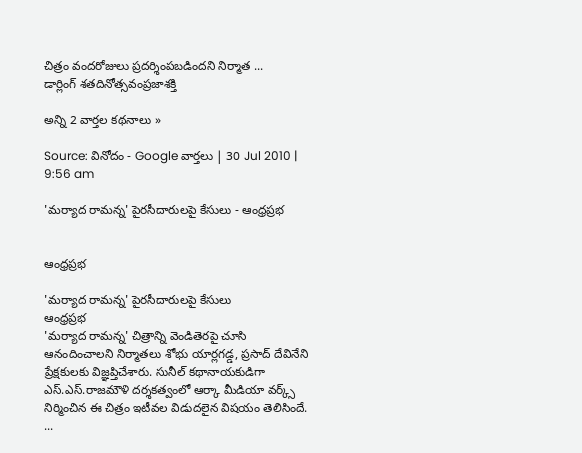చిత్రం వందరోజులు ప్రదర్శింపబడిందని నిర్మాత ...
డార్లింగ్ శతదినోత్సవంప్రజాశక్తి

అన్ని 2 వార్తల కథనాలు »

Source: వినోదం - Google వార్తలు | 30 Jul 2010 | 9:56 am

'మర్యాద రామన్న' పైరసీదారులపై కేసులు - ఆంధ్రప్రభ


ఆంధ్రప్రభ

'మర్యాద రామన్న' పైరసీదారులపై కేసులు
ఆంధ్రప్రభ
'మర్యాద రామన్న' చిత్రాన్ని వెండితెరపై చూసి ఆనందించాలని నిర్మాతలు శోభు యార్లగడ్డ, ప్రసాద్ దేవినేని ప్రేక్షకులకు విజ్ఞప్తిచేశారు. సునీల్ కథానాయకుడిగా ఎస్.ఎస్.రాజమౌళి దర్శకత్వంలో ఆర్కా మీడియా వర్క్స్ నిర్మించిన ఈ చిత్రం ఇటీవల విడుదలైన విషయం తెలిసిందే. ...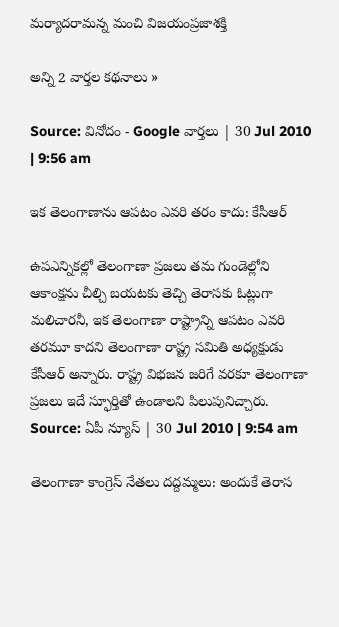మర్యాదరామన్న మంచి విజయంప్రజాశక్తి

అన్ని 2 వార్తల కథనాలు »

Source: వినోదం - Google వార్తలు | 30 Jul 2010 | 9:56 am

ఇక తెలంగాణాను ఆపటం ఎవరి తరం కాదు: కేసీఆర్

ఉపఎన్నికల్లో తెలంగాణా ప్రజలు తమ గుండెల్లోని ఆకాంక్షను చీల్చి బయటకు తెచ్చి తెరాసకు ఓట్లుగా మలిచారనీ, ఇక తెలంగాణా రాష్ట్రాన్ని ఆపటం ఎవరి తరమూ కాదని తెలంగాణా రాష్ట్ర సమితి అధ్యక్షుడు కేసీఆర్ అన్నారు. రాష్ట్ర విభజన జరిగే వరకూ తెలంగాణా ప్రజలు ఇదే స్ఫూర్తితో ఉండాలని పిలుపునిచ్చారు.
Source: ఏపీ న్యూస్ | 30 Jul 2010 | 9:54 am

తెలంగాణా కాంగ్రెస్ నేతలు దద్దమ్మలు: అందుకే తెరాస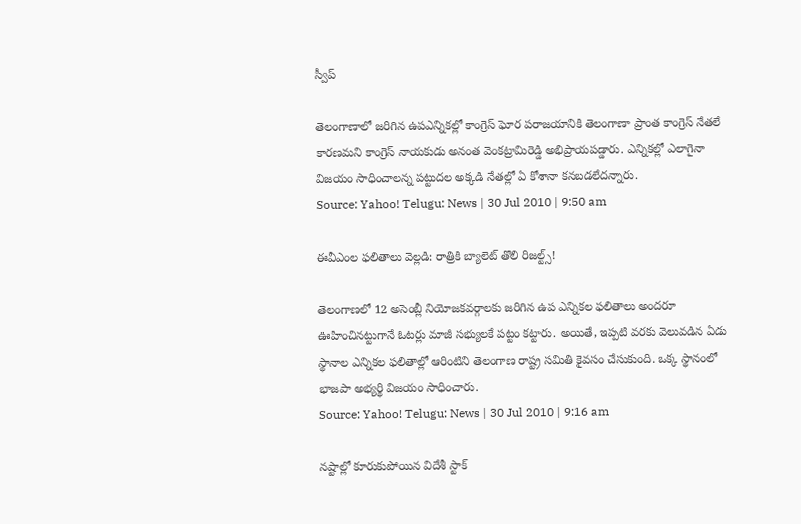స్వీప్

తెలంగాణాలో జరిగిన ఉపఎన్నికల్లో కాంగ్రెస్ ఘోర పరాజయానికి తెలంగాణా ప్రాంత కాంగ్రెస్ నేతలే కారణమని కాంగ్రెస్ నాయకుడు అనంత వెంకట్రామిరెడ్డి అభిప్రాయపడ్డారు. ఎన్నికల్లో ఎలాగైనా విజయం సాధించాలన్న పట్టుదల అక్కడి నేతల్లో ఏ కోశానా కనబడలేదన్నారు.
Source: Yahoo! Telugu: News | 30 Jul 2010 | 9:50 am

ఈవీఎంల ఫలితాలు వెల్లడి: రాత్రికి బ్యాలెట్ తొలి రిజల్ట్స్!

తెలంగాణలో 12 అసెంబ్లీ నియోజకవర్గాలకు జరిగిన ఉప ఎన్నికల ఫలితాలు అందరూ ఊహించినట్టుగానే ఓటర్లు మాజీ సభ్యులకే పట్టం కట్టారు. అయితే, ఇప్పటి వరకు వెలువడిన ఏడు స్థానాల ఎన్నికల ఫలితాల్లో ఆరింటిని తెలంగాణ రాష్ట్ర సమితి కైవసం చేసుకుంది. ఒక్క స్థానంలో భాజపా అభ్యర్థి విజయం సాధించారు.
Source: Yahoo! Telugu: News | 30 Jul 2010 | 9:16 am

నష్టాల్లో కూరుకుపోయిన విదేశీ స్టాక్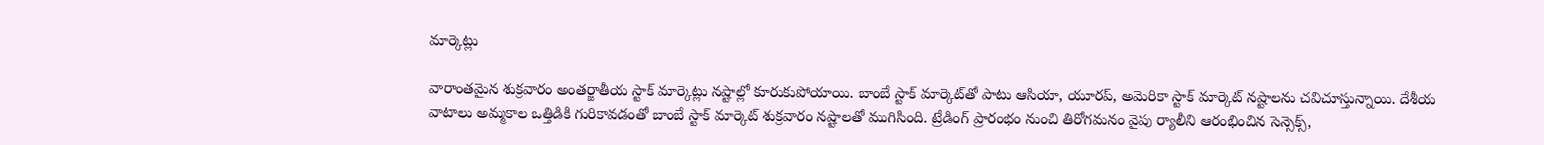మార్కెట్లు

వారాంతమైన శుక్రవారం అంతర్జాతీయ స్టాక్ మార్కెట్లు నష్టాల్లో కూరుకుపోయాయి. బాంబే స్టాక్ మార్కెట్‌తో పాటు ఆసియా, యూరప్, అమెరికా స్టాక్ మార్కెట్ నష్టాలను చవిచూస్తున్నాయి. దేశీయ వాటాలు అమ్మకాల ఒత్తిడికి గురికావడంతో బాంబే స్టాక్ మార్కెట్ శుక్రవారం నష్టాలతో ముగిసింది. ట్రేడింగ్ ప్రారంభం నుంచి తిరోగమనం వైపు ర్యాలీని ఆరంభించిన సెన్సెక్స్,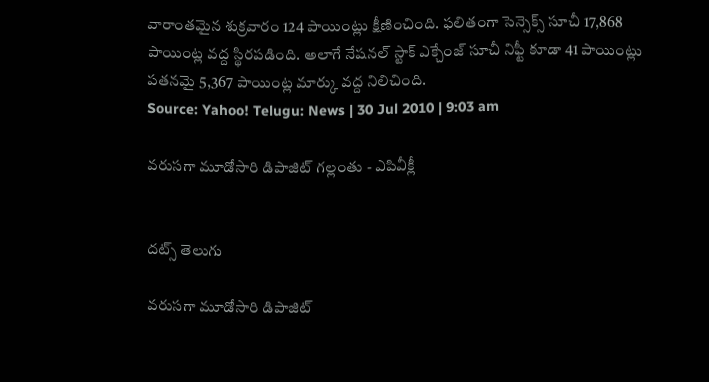వారాంతమైన శుక్రవారం 124 పాయింట్లు క్షీణించింది. ఫలితంగా సెన్సెక్స్ సూచీ 17,868 పాయింట్ల వద్ద స్థిరపడింది. అలాగే నేషనల్ స్టాక్ ఎక్చేంజ్ సూచీ నిఫ్టీ కూడా 41 పాయింట్లు పతనమై 5,367 పాయింట్ల మార్కు వద్ద నిలిచింది.
Source: Yahoo! Telugu: News | 30 Jul 2010 | 9:03 am

వరుసగా మూడోసారి డిపాజిట్ గల్లంతు - ఎపివీక్లీ


దట్స్ తెలుగు

వరుసగా మూడోసారి డిపాజిట్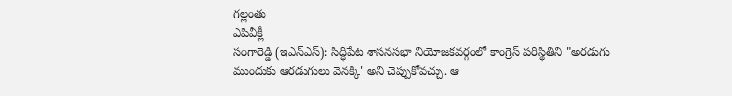గల్లంతు
ఎపివీక్లీ
సంగారెడ్డి (ఇఎన్ఎస్): సిద్ధిపేట శాసనసభా నియోజకవర్గంలో కాంగ్రెస్ పరిస్థితిని "అరడుగు ముందుకు ఆరడుగులు వెనక్కి' అని చెప్పుకోవచ్చు. ఆ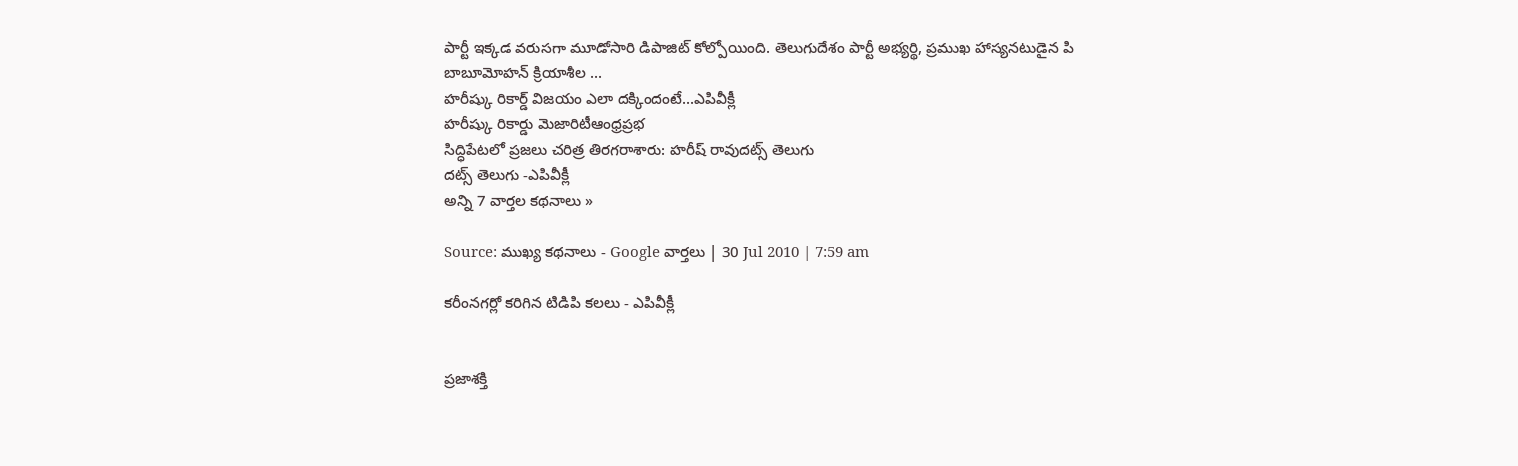పార్టీ ఇక్కడ వరుసగా మూడోసారి డిపాజిట్ కోల్పోయింది. తెలుగుదేశం పార్టీ అభ్యర్థి, ప్రముఖ హాస్యనటుడైన పి బాబూమోహన్ క్రియాశీల ...
హరీష్కు రికార్డ్ విజయం ఎలా దక్కిందంటే...ఎపివీక్లీ
హరీష్కు రికార్డు మెజారిటీఆంధ్రప్రభ
సిద్ధిపేటలో ప్రజలు చరిత్ర తిరగరాశారు: హరీష్ రావుదట్స్ తెలుగు
దట్స్ తెలుగు -ఎపివీక్లీ
అన్ని 7 వార్తల కథనాలు »

Source: ముఖ్య కథనాలు - Google వార్తలు | 30 Jul 2010 | 7:59 am

కరీంనగర్లో కరిగిన టిడిపి కలలు - ఎపివీక్లీ


ప్రజాశక్తి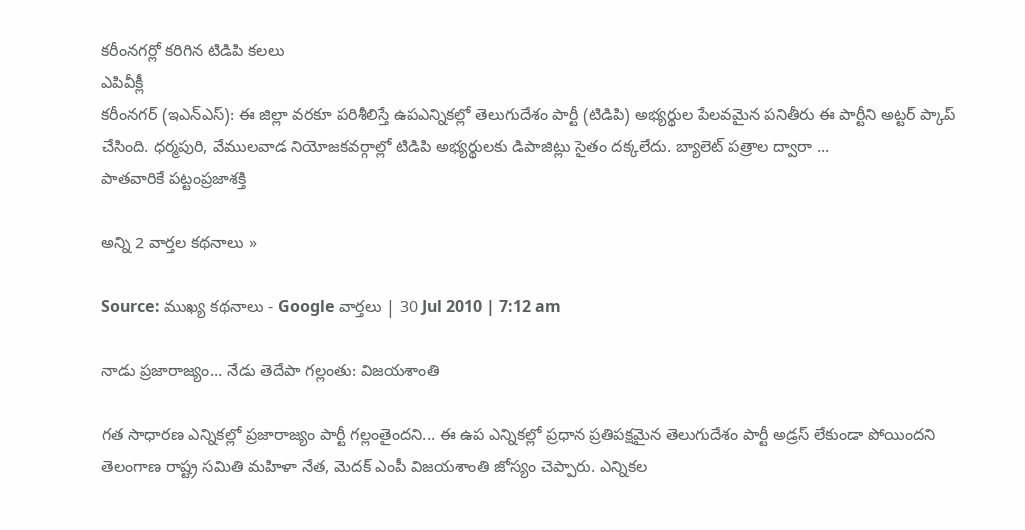కరీంనగర్లో కరిగిన టిడిపి కలలు
ఎపివీక్లీ
కరీంనగర్ (ఇఎన్ఎస్): ఈ జిల్లా వరకూ పరిశీలిస్తే ఉపఎన్నికల్లో తెలుగుదేశం పార్టీ (టిడిపి) అభ్యర్థుల పేలవమైన పనితీరు ఈ పార్టీని అట్టర్ ప్కాప్ చేసింది. ధర్మపురి, వేములవాడ నియోజకవర్గాల్లో టిడిపి అభ్యర్థులకు డిపాజిట్లు సైతం దక్కలేదు. బ్యాలెట్ పత్రాల ద్వారా ...
పాతవారికే పట్టంప్రజాశక్తి

అన్ని 2 వార్తల కథనాలు »

Source: ముఖ్య కథనాలు - Google వార్తలు | 30 Jul 2010 | 7:12 am

నాడు ప్రజారాజ్యం... నేడు తెదేపా గల్లంతు: విజయశాంతి

గత సాధారణ ఎన్నికల్లో ప్రజారాజ్యం పార్టీ గల్లంతైందని... ఈ ఉప ఎన్నికల్లో ప్రధాన ప్రతిపక్షమైన తెలుగుదేశం పార్టీ అడ్రస్ లేకుండా పోయిందని తెలంగాణ రాష్ట్ర సమితి మహిళా నేత, మెదక్ ఎంపీ విజయశాంతి జోస్యం చెప్పారు. ఎన్నికల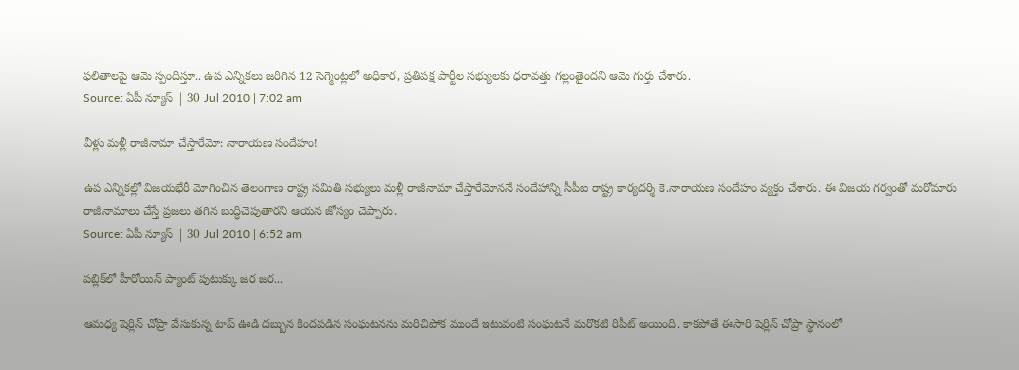ఫలితాలపై ఆమె స్పందిస్తూ.. ఉప ఎన్నికలు జరిగిన 12 సెగ్మెంట్లలో అధికార, ప్రతిపక్ష పార్టీల సభ్యులకు ధరావత్తు గల్లంతైందని ఆమె గుర్తు చేశారు.
Source: ఏపీ న్యూస్ | 30 Jul 2010 | 7:02 am

వీళ్లు మళ్లీ రాజీనామా చేస్తారేమో: నారాయణ సందేహం!

ఉప ఎన్నికల్లో విజయభేరీ మోగించిన తెలంగాణ రాష్ట్ర సమితి సభ్యులు మళ్లీ రాజీనామా చేస్తారేమోననే సందేహాన్ని సీపీఐ రాష్ట్ర కార్యదర్శి కె.నారాయణ సందేహం వ్యక్తం చేశారు. ఈ విజయ గర్వంతో మరోమారు రాజీనామాలు చేస్తే ప్రజలు తగిన బుద్ధిచెపుతారని ఆయన జోస్యం చెప్పారు.
Source: ఏపీ న్యూస్ | 30 Jul 2010 | 6:52 am

పబ్లిక్‌లో హీరోయిన్ ప్యాంట్ పుటుక్కు జర జర...

ఆమధ్య షెర్లిన్ చోప్రా వేసుకున్న టాప్ ఊడి దబ్బున కిందపడిన సంఘటనను మరిచిపోక ముందే ఇటువంటి సంఘటనే మరొకటి రిపీట్ అయింది. కాకపోతే ఈసారి షెర్లిన్ చోప్రా స్థానంలో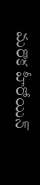మరొక హీరోయిన్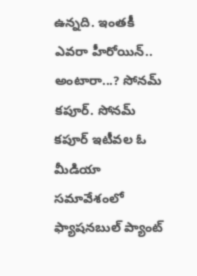ఉన్నది. ఇంతకీ ఎవరా హీరోయిన్.. అంటారా...? సోనమ్ కపూర్. సోనమ్ కపూర్ ఇటీవల ఓ మీడియా సమావేశంలో ఫ్యాషనబుల్ ప్యాంట్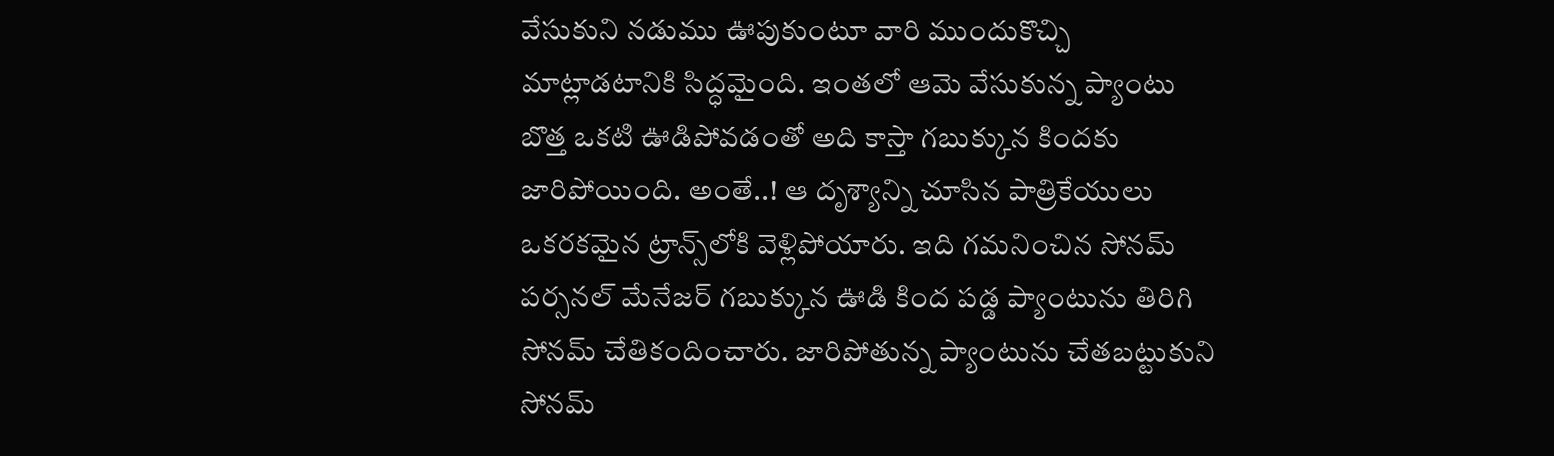వేసుకుని నడుము ఊపుకుంటూ వారి ముందుకొచ్చి మాట్లాడటానికి సిద్ధమైంది. ఇంతలో ఆమె వేసుకున్న ప్యాంటు బొత్త ఒకటి ఊడిపోవడంతో అది కాస్తా గబుక్కున కిందకు జారిపోయింది. అంతే..! ఆ దృశ్యాన్ని చూసిన పాత్రికేయులు ఒకరకమైన ట్రాన్స్‌లోకి వెళ్లిపోయారు. ఇది గమనించిన సోనమ్ పర్సనల్ మేనేజర్ గబుక్కున ఊడి కింద పడ్డ ప్యాంటును తిరిగి సోనమ్ చేతికందించారు. జారిపోతున్న ప్యాంటును చేతబట్టుకుని సోనమ్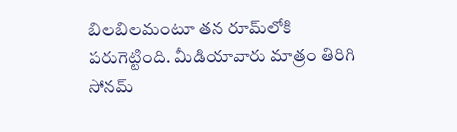బిలబిలమంటూ తన రూమ్‌లోకి పరుగెట్టింది. మీడియావారు మాత్రం తిరిగి సోనమ్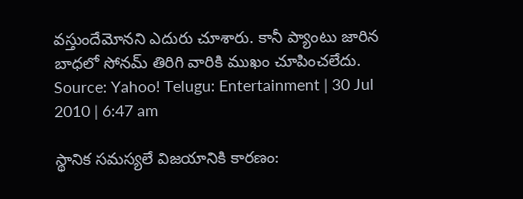వస్తుందేమోనని ఎదురు చూశారు. కానీ ప్యాంటు జారిన బాధలో సోనమ్ తిరిగి వారికి ముఖం చూపించలేదు.
Source: Yahoo! Telugu: Entertainment | 30 Jul 2010 | 6:47 am

స్థానిక సమస్యలే విజయానికి కారణం: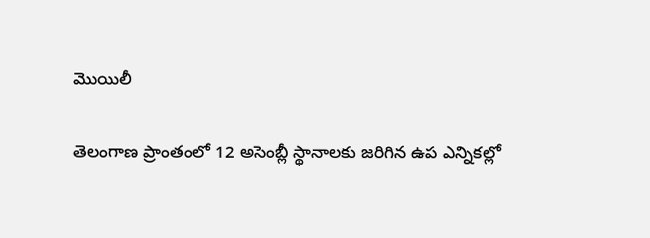మొయిలీ

తెలంగాణ ప్రాంతంలో 12 అసెంబ్లీ స్థానాలకు జరిగిన ఉప ఎన్నికల్లో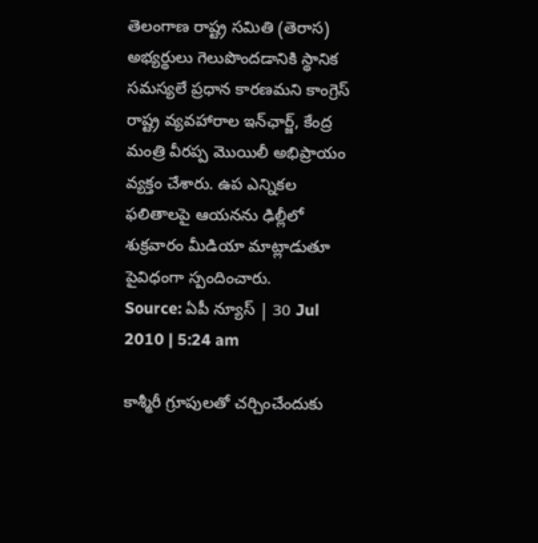తెలంగాణ రాష్ట్ర సమితి (తెరాస) అభ్యర్థులు గెలుపొందడానికి స్థానిక సమస్యలే ప్రధాన కారణమని కాంగ్రెస్ రాష్ట్ర వ్యవహారాల ఇన్‌ఛార్జ్, కేంద్ర మంత్రి వీరప్ప మొయిలీ అభిప్రాయం వ్యక్తం చేశారు. ఉప ఎన్నికల ఫలితాలపై ఆయనను ఢిల్లీలో శుక్రవారం మీడియా మాట్లాడుతూ పైవిధంగా స్పందించారు.
Source: ఏపీ న్యూస్ | 30 Jul 2010 | 5:24 am

కాశ్మీరీ గ్రూపులతో చర్చించేందుకు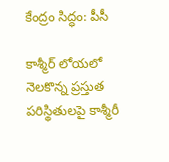కేంద్రం సిద్ధం: పీసీ

కాశ్మీర్ లోయలో నెలకొన్న ప్రస్తుత పరిస్థితులపై కాశ్మీరీ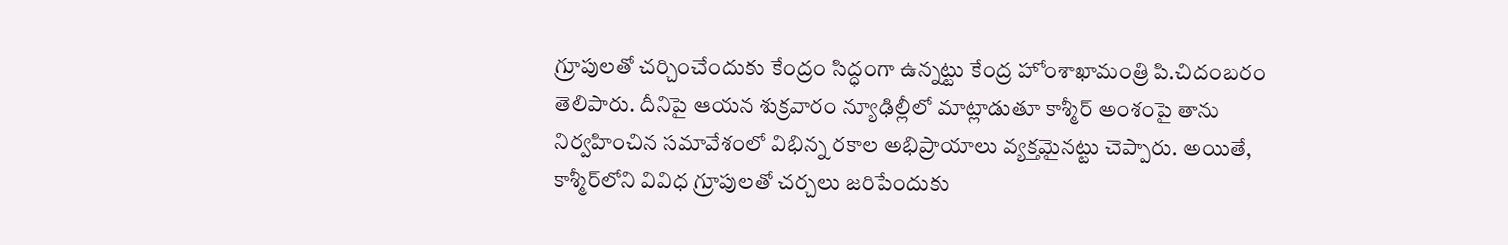గ్రూపులతో చర్చించేందుకు కేంద్రం సిద్ధంగా ఉన్నట్టు కేంద్ర హోంశాఖామంత్రి పి.చిదంబరం తెలిపారు. దీనిపై ఆయన శుక్రవారం న్యూఢిల్లీలో మాట్లాడుతూ కాశ్మీర్ అంశంపై తాను నిర్వహించిన సమావేశంలో విభిన్న రకాల అభిప్రాయాలు వ్యక్తమైనట్టు చెప్పారు. అయితే, కాశ్మీర్‌లోని వివిధ గ్రూపులతో చర్చలు జరిపేందుకు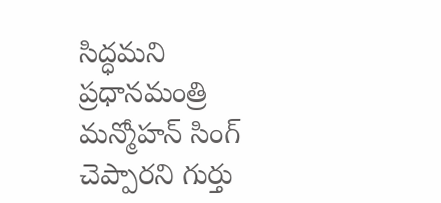సిద్ధమని ప్రధానమంత్రి మన్మోహన్ సింగ్ చెప్పారని గుర్తు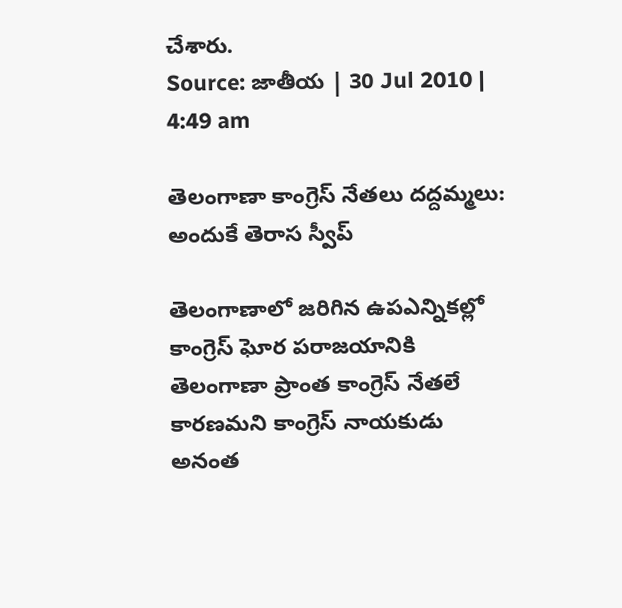చేశారు.
Source: జాతీయ | 30 Jul 2010 | 4:49 am

తెలంగాణా కాంగ్రెస్ నేతలు దద్దమ్మలు: అందుకే తెరాస స్వీప్

తెలంగాణాలో జరిగిన ఉపఎన్నికల్లో కాంగ్రెస్ ఘోర పరాజయానికి తెలంగాణా ప్రాంత కాంగ్రెస్ నేతలే కారణమని కాంగ్రెస్ నాయకుడు అనంత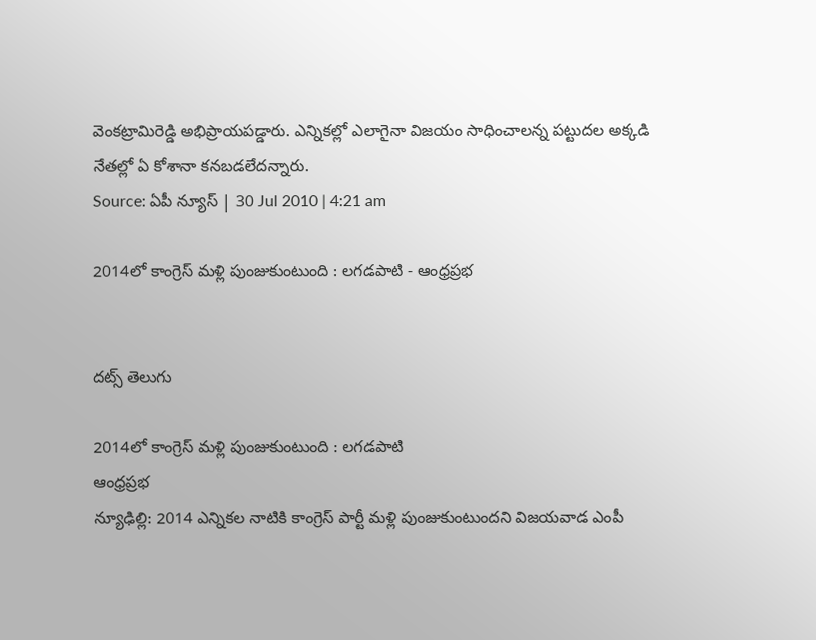వెంకట్రామిరెడ్డి అభిప్రాయపడ్డారు. ఎన్నికల్లో ఎలాగైనా విజయం సాధించాలన్న పట్టుదల అక్కడి నేతల్లో ఏ కోశానా కనబడలేదన్నారు.
Source: ఏపీ న్యూస్ | 30 Jul 2010 | 4:21 am

2014లో కాంగ్రెస్ మళ్లి పుంజుకుంటుంది : లగడపాటి - ఆంధ్రప్రభ


దట్స్ తెలుగు

2014లో కాంగ్రెస్ మళ్లి పుంజుకుంటుంది : లగడపాటి
ఆంధ్రప్రభ
న్యూఢిల్లి: 2014 ఎన్నికల నాటికి కాంగ్రెస్ పార్టీ మళ్లి పుంజుకుంటుందని విజయవాడ ఎంపీ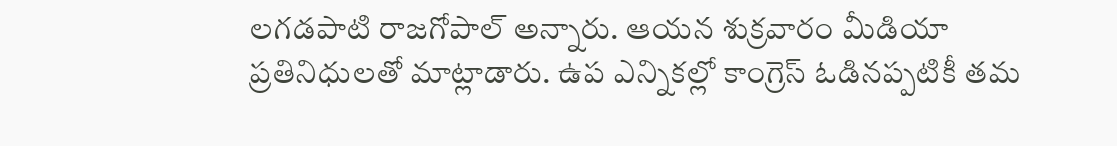లగడపాటి రాజగోపాల్ అన్నారు. ఆయన శుక్రవారం మీడియా ప్రతినిధులతో మాట్లాడారు. ఉప ఎన్నికల్లో కాంగ్రెస్ ఓడినప్పటికీ తమ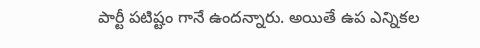పార్టీ పటిష్టం గానే ఉందన్నారు. అయితే ఉప ఎన్నికల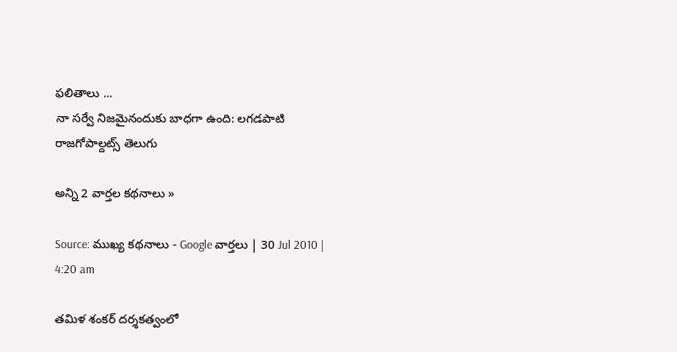ఫలితాలు ...
నా సర్వే నిజమైనందుకు బాధగా ఉంది: లగడపాటి రాజగోపాల్దట్స్ తెలుగు

అన్ని 2 వార్తల కథనాలు »

Source: ముఖ్య కథనాలు - Google వార్తలు | 30 Jul 2010 | 4:20 am

తమిళ శంకర్ దర్శకత్వంలో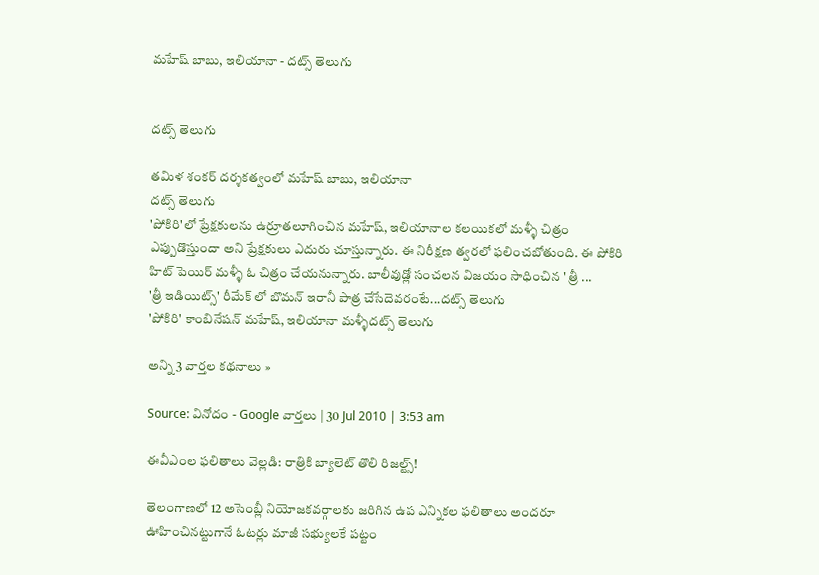మహేష్ బాబు, ఇలియానా - దట్స్ తెలుగు


దట్స్ తెలుగు

తమిళ శంకర్ దర్శకత్వంలో మహేష్ బాబు, ఇలియానా
దట్స్ తెలుగు
'పోకిరి'లో ప్రేక్షకులను ఉర్రూతలూగించిన మహేష్, ఇలియానాల కలయికలో మళ్ళీ చిత్రం ఎప్పుడొస్తుందా అని ప్రేక్షకులు ఎదురు చూస్తున్నారు. ఈ నిరీక్షణ త్వరలో ఫలించబోతుంది. ఈ పోకిరి హిట్ పెయిర్ మళ్ళీ ఓ చిత్రం చేయనున్నారు. బాలీవుడ్లో సంచలన విజయం సాధించిన ' త్రీ ...
'త్రీ ఇడియిట్స్' రీమేక్ లో బొమన్ ఇరానీ పాత్ర చేసేదెవరంటే...దట్స్ తెలుగు
'పోకిరి' కాంబినేషన్ మహేష్, ఇలియానా మళ్ళీదట్స్ తెలుగు

అన్ని 3 వార్తల కథనాలు »

Source: వినోదం - Google వార్తలు | 30 Jul 2010 | 3:53 am

ఈవీఎంల ఫలితాలు వెల్లడి: రాత్రికి బ్యాలెట్ తొలి రిజల్ట్స్!

తెలంగాణలో 12 అసెంబ్లీ నియోజకవర్గాలకు జరిగిన ఉప ఎన్నికల ఫలితాలు అందరూ ఊహించినట్టుగానే ఓటర్లు మాజీ సభ్యులకే పట్టం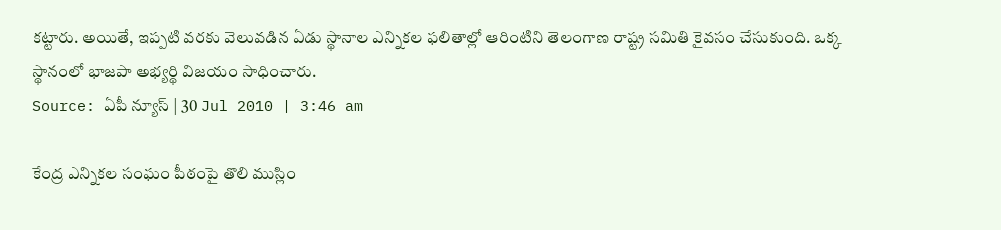కట్టారు. అయితే, ఇప్పటి వరకు వెలువడిన ఏడు స్థానాల ఎన్నికల ఫలితాల్లో ఆరింటిని తెలంగాణ రాష్ట్ర సమితి కైవసం చేసుకుంది. ఒక్క స్థానంలో భాజపా అభ్యర్థి విజయం సాధించారు.
Source: ఏపీ న్యూస్ | 30 Jul 2010 | 3:46 am

కేంద్ర ఎన్నికల సంఘం పీఠంపై తొలి ముస్లిం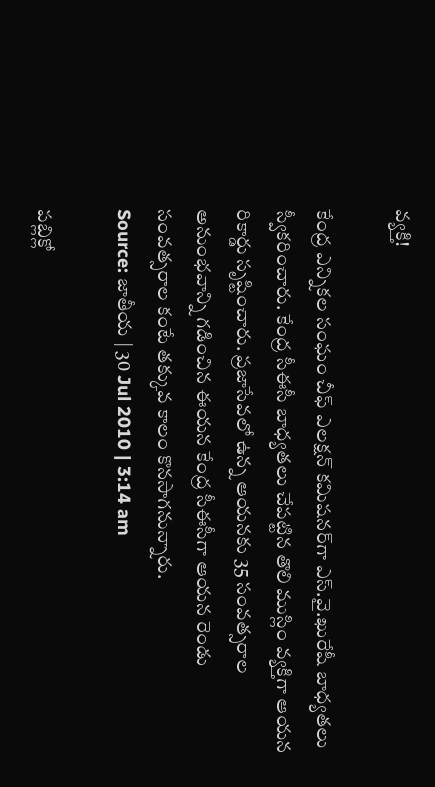వ్యక్తి!

కేంద్ర ఎన్నికల సంఘం చీఫ్ ఎలక్షన్ కమిషనర్‌గా ఎస్.వై.ఖురేషీ బాధ్యతలు స్వీకరించారు. కేంద్ర సీఈసీ బాధ్యతలు చేపట్టిన తొలి ముస్లిం వ్యక్తిగా ఆయన రికార్డు సృష్టించారు. ప్రజాసేవలో ఉన్న ఆయనకు 35 సంవత్సరాల అనుంభవాన్ని గడించిన ఈయన కేంద్ర సీఈసీగా ఆయన రెండు సంవత్సరాల కంటే తక్కువ కాలం కొనసాగనున్నారు.
Source: జాతీయ | 30 Jul 2010 | 3:14 am

పబ్లిక్లో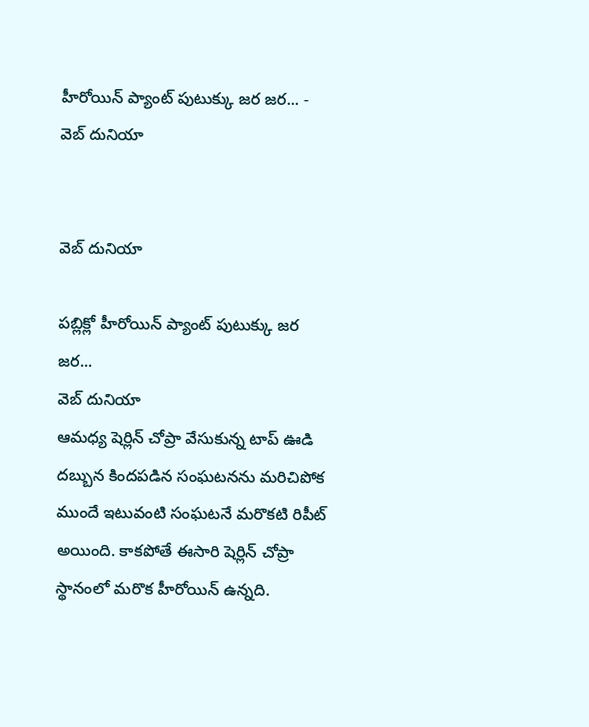హీరోయిన్ ప్యాంట్ పుటుక్కు జర జర... - వెబ్ దునియా


వెబ్ దునియా

పబ్లిక్లో హీరోయిన్ ప్యాంట్ పుటుక్కు జర జర...
వెబ్ దునియా
ఆమధ్య షెర్లిన్ చోప్రా వేసుకున్న టాప్ ఊడి దబ్బున కిందపడిన సంఘటనను మరిచిపోక ముందే ఇటువంటి సంఘటనే మరొకటి రిపీట్ అయింది. కాకపోతే ఈసారి షెర్లిన్ చోప్రా స్థానంలో మరొక హీరోయిన్ ఉన్నది.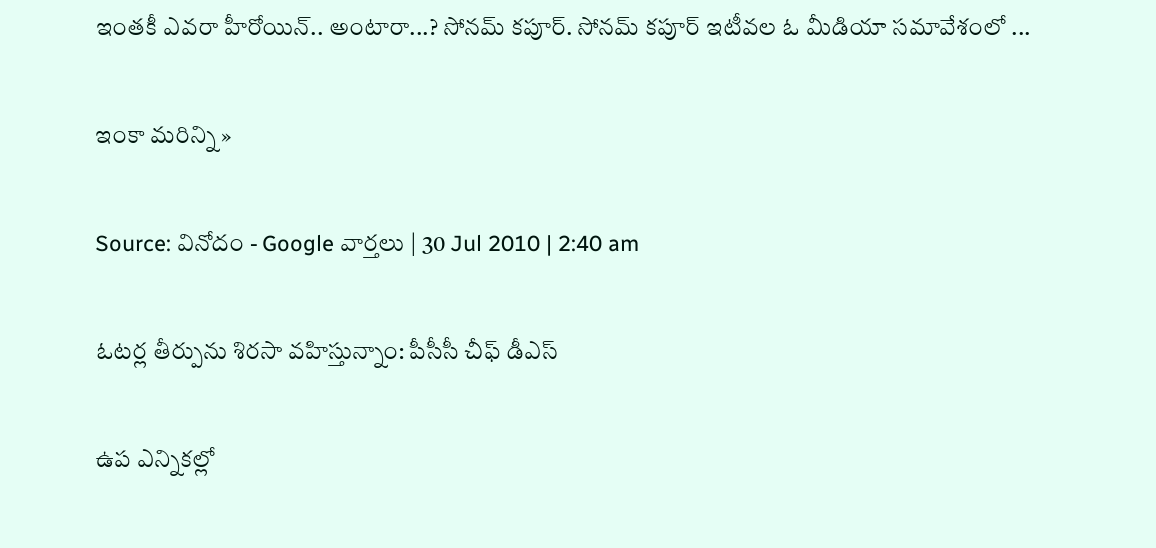ఇంతకీ ఎవరా హీరోయిన్.. అంటారా...? సోనమ్ కపూర్. సోనమ్ కపూర్ ఇటీవల ఓ మీడియా సమావేశంలో ...

ఇంకా మరిన్ని »

Source: వినోదం - Google వార్తలు | 30 Jul 2010 | 2:40 am

ఓటర్ల తీర్పును శిరసా వహిస్తున్నాం: పీసీసీ చీఫ్ డీఎస్

ఉప ఎన్నికల్లో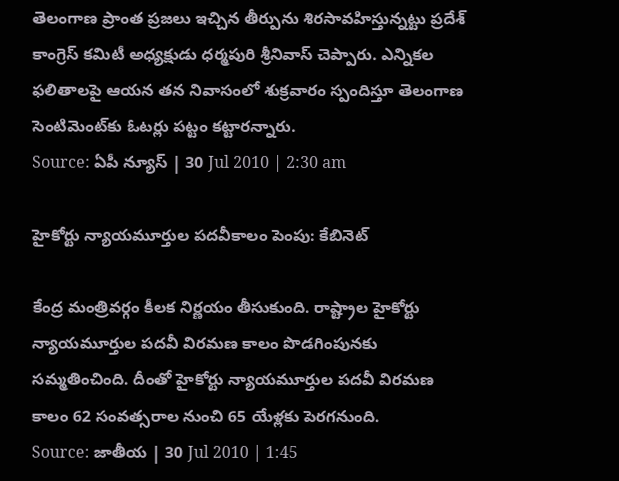తెలంగాణ ప్రాంత ప్రజలు ఇచ్చిన తీర్పును శిరసావహిస్తున్నట్టు ప్రదేశ్ కాంగ్రెస్ కమిటీ అధ్యక్షుడు ధర్మపురి శ్రీనివాస్ చెప్పారు. ఎన్నికల ఫలితాలపై ఆయన తన నివాసంలో శుక్రవారం స్పందిస్తూ తెలంగాణ సెంటిమెంట్‌కు ఓటర్లు పట్టం కట్టారన్నారు.
Source: ఏపీ న్యూస్ | 30 Jul 2010 | 2:30 am

హైకోర్టు న్యాయమూర్తుల పదవీకాలం పెంపు: కేబినెట్

కేంద్ర మంత్రివర్గం కీలక నిర్ణయం తీసుకుంది. రాష్ట్రాల హైకోర్టు న్యాయమూర్తుల పదవీ విరమణ కాలం పొడగింపునకు సమ్మతించింది. దీంతో హైకోర్టు న్యాయమూర్తుల పదవీ విరమణ కాలం 62 సంవత్సరాల నుంచి 65 యేళ్లకు పెరగనుంది.
Source: జాతీయ | 30 Jul 2010 | 1:45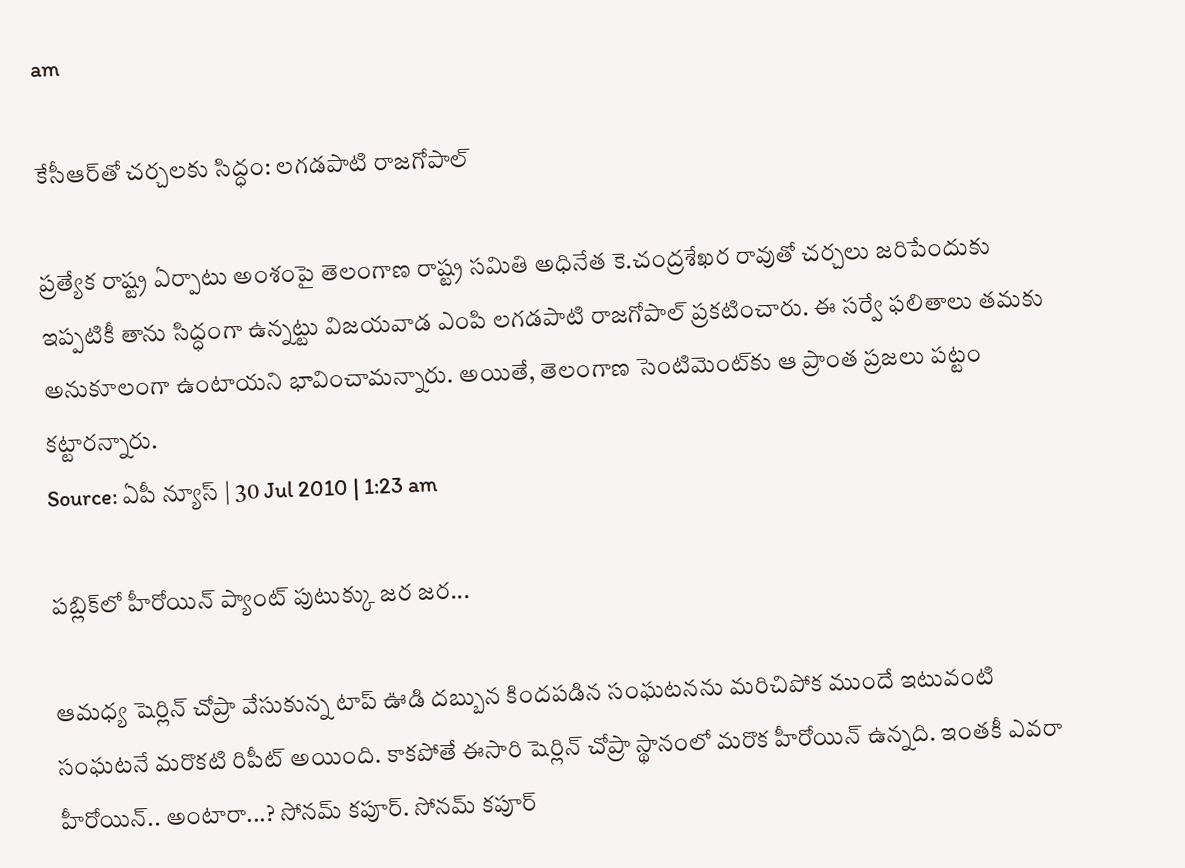am

కేసీఆర్‌తో చర్చలకు సిద్ధం: లగడపాటి రాజగోపాల్

ప్రత్యేక రాష్ట్ర ఏర్పాటు అంశంపై తెలంగాణ రాష్ట్ర సమితి అధినేత కె.చంద్రశేఖర రావుతో చర్చలు జరిపేందుకు ఇప్పటికీ తాను సిద్ధంగా ఉన్నట్టు విజయవాడ ఎంపి లగడపాటి రాజగోపాల్ ప్రకటించారు. ఈ సర్వే ఫలితాలు తమకు అనుకూలంగా ఉంటాయని భావించామన్నారు. అయితే, తెలంగాణ సెంటిమెంట్‌కు ఆ ప్రాంత ప్రజలు పట్టం కట్టారన్నారు.
Source: ఏపీ న్యూస్ | 30 Jul 2010 | 1:23 am

పబ్లిక్‌లో హీరోయిన్ ప్యాంట్ పుటుక్కు జర జర...

ఆమధ్య షెర్లిన్ చోప్రా వేసుకున్న టాప్ ఊడి దబ్బున కిందపడిన సంఘటనను మరిచిపోక ముందే ఇటువంటి సంఘటనే మరొకటి రిపీట్ అయింది. కాకపోతే ఈసారి షెర్లిన్ చోప్రా స్థానంలో మరొక హీరోయిన్ ఉన్నది. ఇంతకీ ఎవరా హీరోయిన్.. అంటారా...? సోనమ్ కపూర్. సోనమ్ కపూర్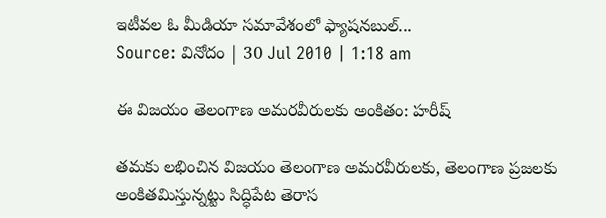ఇటీవల ఓ మీడియా సమావేశంలో ఫ్యాషనబుల్...
Source: వినోదం | 30 Jul 2010 | 1:18 am

ఈ విజయం తెలంగాణ అమరవీరులకు అంకితం: హరీష్

తమకు లభించిన విజయం తెలంగాణ అమరవీరులకు, తెలంగాణ ప్రజలకు అంకితమిస్తున్నట్టు సిద్ధిపేట తెరాస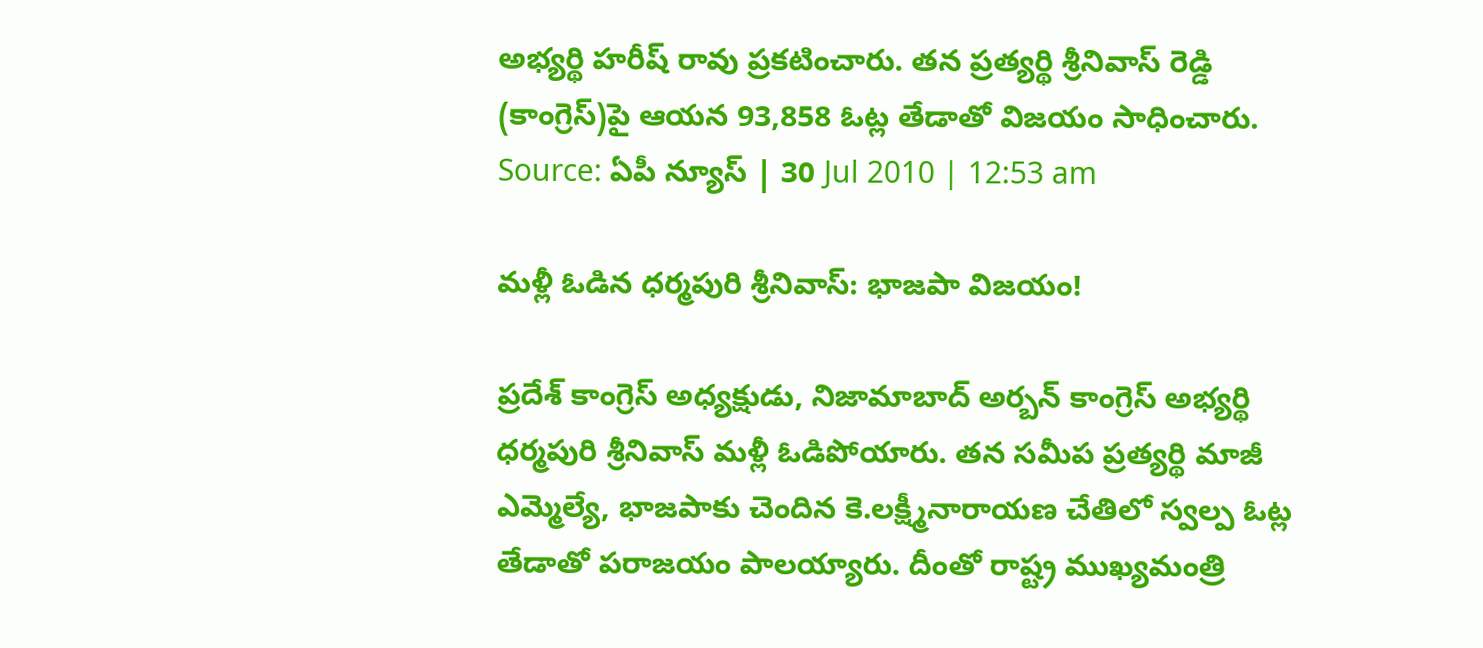అభ్యర్థి హరీష్ రావు ప్రకటించారు. తన ప్రత్యర్థి శ్రీనివాస్ రెడ్డి (కాంగ్రెస్)పై ఆయన 93,858 ఓట్ల తేడాతో విజయం సాధించారు.
Source: ఏపీ న్యూస్ | 30 Jul 2010 | 12:53 am

మళ్లీ ఓడిన ధర్మపురి శ్రీనివాస్: భాజపా విజయం!

ప్రదేశ్ కాంగ్రెస్ అధ్యక్షుడు, నిజామాబాద్ అర్బన్ కాంగ్రెస్ అభ్యర్థి ధర్మపురి శ్రీనివాస్ మళ్లీ ఓడిపోయారు. తన సమీప ప్రత్యర్థి మాజీ ఎమ్మెల్యే, భాజపాకు చెందిన కె.లక్ష్మీనారాయణ చేతిలో స్వల్ప ఓట్ల తేడాతో పరాజయం పాలయ్యారు. దీంతో రాష్ట్ర ముఖ్యమంత్రి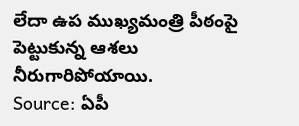లేదా ఉప ముఖ్యమంత్రి పీఠంపై పెట్టుకున్న ఆశలు నీరుగారిపోయాయి.
Source: ఏపీ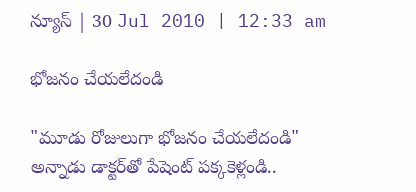న్యూస్ | 30 Jul 2010 | 12:33 am

భోజనం చేయలేదండి

"మూడు రోజులుగా భోజనం చేయలేదండి" అన్నాడు డాక్టర్‌తో పేషెంట్ పక్కకెళ్లండి..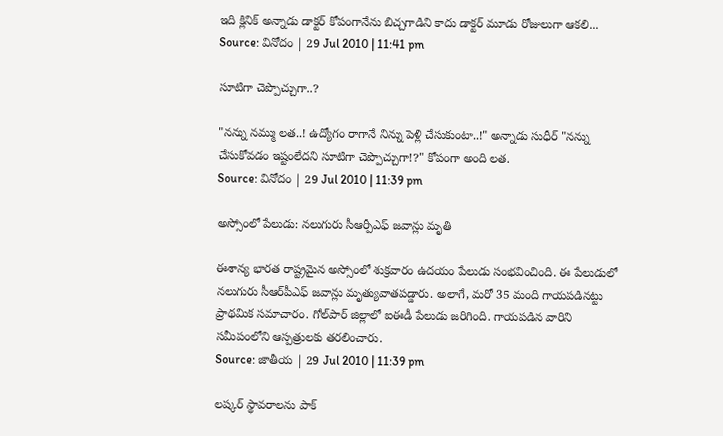ఇది క్లినిక్ అన్నాడు డాక్టర్ కోపంగానేను బిచ్చగాడిని కాదు డాక్టర్ మూడు రోజులుగా ఆకలి...
Source: వినోదం | 29 Jul 2010 | 11:41 pm

సూటిగా చెప్పొచ్చుగా..?

"నన్ను నమ్ము లత..! ఉద్యోగం రాగానే నిన్ను పెళ్లి చేసుకుంటా..!" అన్నాడు సుధీర్ "నన్ను చేసుకోవడం ఇష్టంలేదని సూటిగా చెప్పొచ్చుగా!?" కోపంగా అంది లత.
Source: వినోదం | 29 Jul 2010 | 11:39 pm

అస్సోంలో పేలుడు: నలుగురు సీఆర్పీఎఫ్ జవాన్లు మృతి

ఈశాన్య భారత రాష్ట్రమైన అస్సోంలో శుక్రవారం ఉదయం పేలుడు సంభవించింది. ఈ పేలుడులో నలుగురు సీఆర్‌పీఎఫ్ జవాన్లు మృత్యువాతపడ్డారు. అలాగే, మరో 35 మంది గాయపడినట్టు ప్రాథమిక సమాచారం. గోల్‌పార్ జిల్లాలో ఐఈడీ పేలుడు జరిగింది. గాయపడిన వారిని సమీపంలోని ఆస్పత్రులకు తరలించారు.
Source: జాతీయ | 29 Jul 2010 | 11:39 pm

లష్కర్ స్థావరాలను పాక్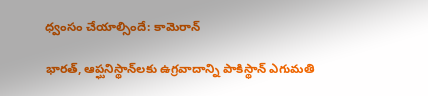ధ్వంసం చేయాల్సిందే: కామెరాన్

భారత్‌, ఆప్ఘనిస్థాన్‌లకు ఉగ్రవాదాన్ని పాకిస్థాన్ ఎగుమతి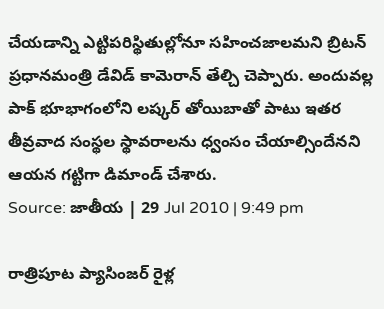చేయడాన్ని ఎట్టిపరిస్థితుల్లోనూ సహించజాలమని బ్రిటన్ ప్రధానమంత్రి డేవిడ్ కామెరాన్ తేల్చి చెప్పారు. అందువల్ల పాక్ భూభాగంలోని లష్కర్ తోయిబాతో పాటు ఇతర తీవ్రవాద సంస్థల స్థావరాలను ధ్వంసం చేయాల్సిందేనని ఆయన గట్టిగా డిమాండ్ చేశారు.
Source: జాతీయ | 29 Jul 2010 | 9:49 pm

రాత్రిపూట ప్యాసింజర్ రైళ్ల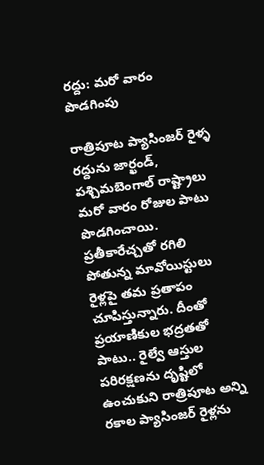రద్దు: మరో వారం పొడగింపు

రాత్రిపూట ప్యాసింజర్ రైళ్ళ రద్దును జార్ఖండ్, పశ్చిమబెంగాల్ రాష్ట్రాలు మరో వారం రోజుల పాటు పొడగించాయి. ప్రతీకారేచ్చతో రగిలి పోతున్న మావోయిస్టులు రైళ్లపై తమ ప్రతాపం చూపిస్తున్నారు. దీంతో ప్రయాణికుల భద్రతతో పాటు.. రైల్వే ఆస్తుల పరిరక్షణను దృష్టిలో ఉంచుకుని రాత్రిపూట అన్ని రకాల ప్యాసింజర్ రైళ్లను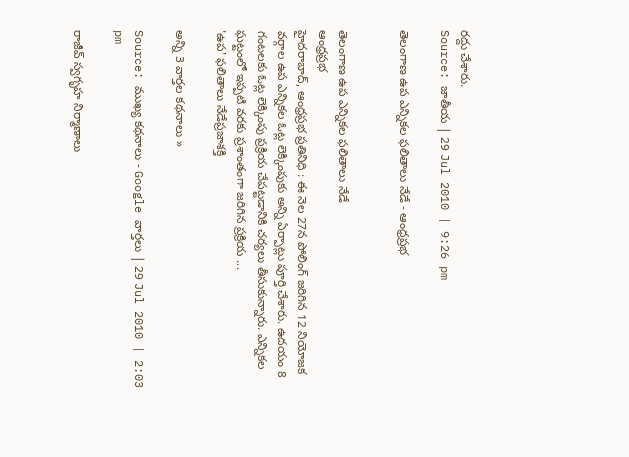రద్దు చేశారు.
Source: జాతీయ | 29 Jul 2010 | 9:26 pm

తెలంగాణ ఉప ఎన్నికల ఫలితాలు నేడే - ఆంధ్రప్రభ


తెలంగాణ ఉప ఎన్నికల ఫలితాలు నేడే
ఆంధ్రప్రభ
హైదరాబాద్, ఆంధ్రప్రభ ప్రతినిధి : ఈ నెల 27న పోలింగ్ జరిగిన 12 నియోజక వర్గాల ఉప ఎన్నికల ఓట్ల లెక్కింపుకు అన్ని ఏర్పాట్లు పూర్తి చేశారు. ఉదయం 8 గంటలకు ఓట్ల లెక్కింపు ప్రక్రియ చేపట్టడానికి చర్యలు తీసుకున్నారు. ఎన్నికల ఘట్టంలో ఇప్పటి వరకు ప్రశాంతంగా జరిగిన ప్రక్రియ ...
'ఉప' ఫలితాలు నేడేప్రజాశక్తి

అన్ని 3 వార్తల కథనాలు »

Source: ముఖ్య కథనాలు - Google వార్తలు | 29 Jul 2010 | 2:03 pm

రాజీవ్ స్వగృహ నిర్మాణాలు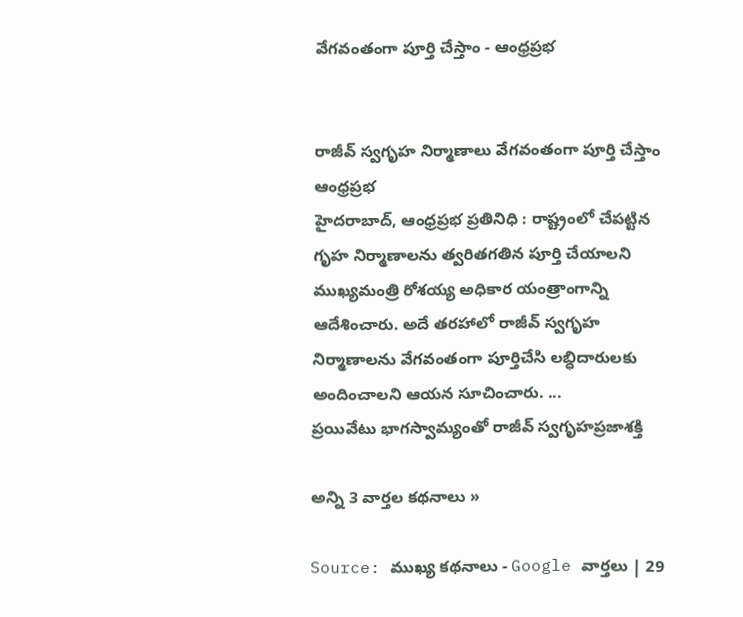వేగవంతంగా పూర్తి చేస్తాం - ఆంధ్రప్రభ


రాజీవ్ స్వగృహ నిర్మాణాలు వేగవంతంగా పూర్తి చేస్తాం
ఆంధ్రప్రభ
హైదరాబాద్, ఆంధ్రప్రభ ప్రతినిధి : రాష్ట్రంలో చేపట్టిన గృహ నిర్మాణాలను త్వరితగతిన పూర్తి చేయాలని ముఖ్యమంత్రి రోశయ్య అధికార యంత్రాంగాన్ని ఆదేశించారు. అదే తరహాలో రాజీవ్ స్వగృహ నిర్మాణాలను వేగవంతంగా పూర్తిచేసి లబ్ధిదారులకు అందించాలని ఆయన సూచించారు. ...
ప్రయివేటు భాగస్వామ్యంతో రాజీవ్ స్వగృహప్రజాశక్తి

అన్ని 3 వార్తల కథనాలు »

Source: ముఖ్య కథనాలు - Google వార్తలు | 29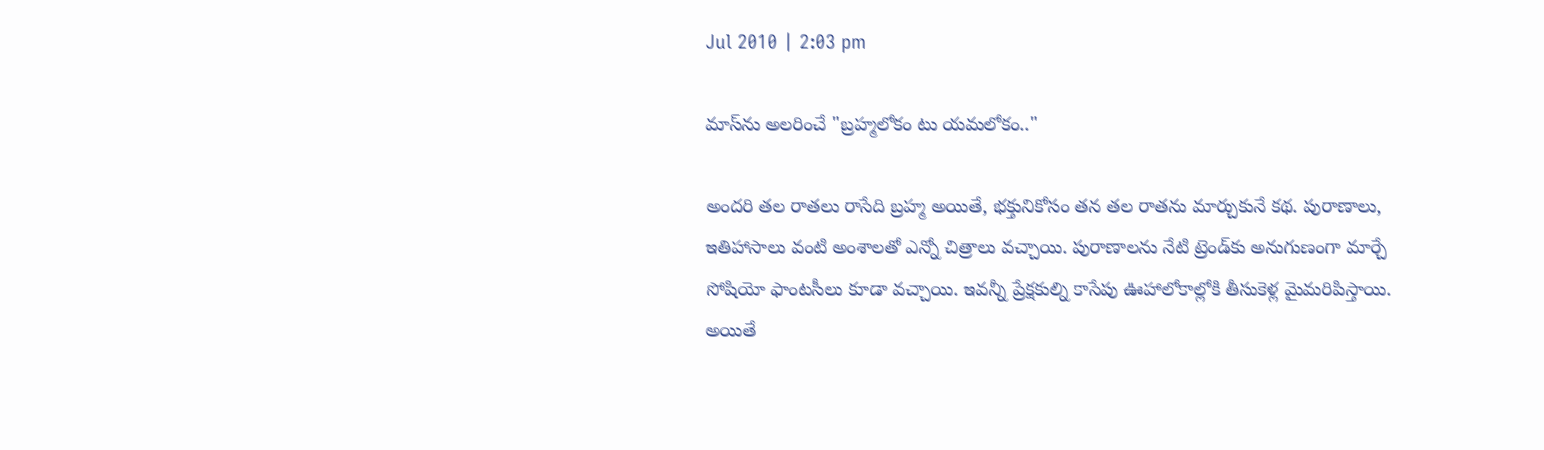Jul 2010 | 2:03 pm

మాస్‌ను అలరించే "బ్రహ్మలోకం టు యమలోకం.."

అందరి తల రాతలు రాసేది బ్రహ్మ అయితే, భక్తునికోసం తన తల రాతను మార్చుకునే కథ. పురాణాలు, ఇతిహాసాలు వంటి అంశాలతో ఎన్నో చిత్రాలు వచ్చాయి. పురాణాలను నేటి ట్రెండ్‌కు అనుగుణంగా మార్చే సోషియో ఫాంటసీలు కూడా వచ్చాయి. ఇవన్నీ ప్రేక్షకుల్ని కాసేపు ఊహాలోకాల్లోకి తీసుకెళ్ల మైమరిపిస్తాయి. అయితే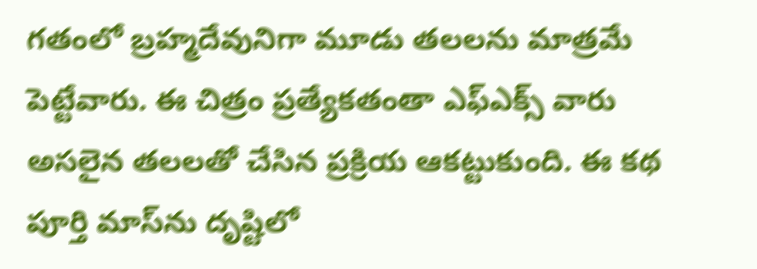గతంలో బ్రహ్మదేవునిగా మూడు తలలను మాత్రమే పెట్టేవారు. ఈ చిత్రం ప్రత్యేకతంతా ఎఫ్ఎక్స్ వారు అసలైన తలలతో చేసిన ప్రక్రియ ఆకట్టుకుంది. ఈ కథ పూర్తి మాస్‌ను దృష్టిలో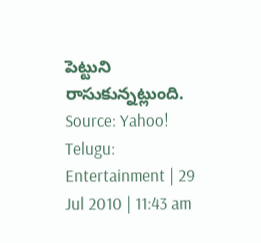పెట్టుని రాసుకున్నట్లుంది.
Source: Yahoo! Telugu: Entertainment | 29 Jul 2010 | 11:43 am